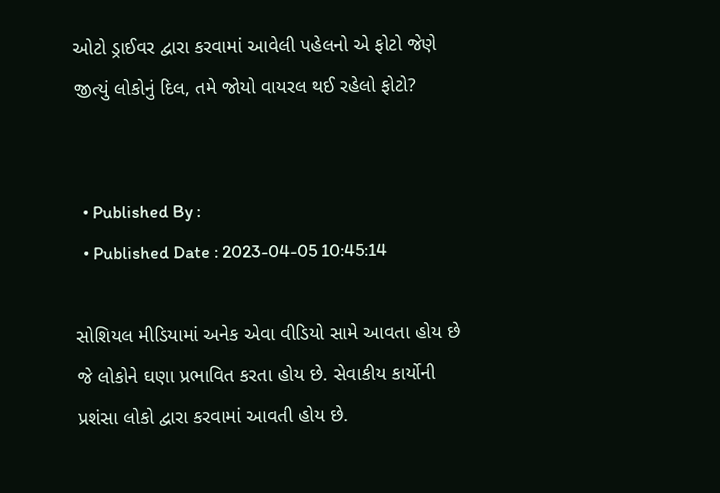ઓટો ડ્રાઈવર દ્વારા કરવામાં આવેલી પહેલનો એ ફોટો જેણે જીત્યું લોકોનું દિલ, તમે જોયો વાયરલ થઈ રહેલો ફોટો?


  • Published By :
  • Published Date : 2023-04-05 10:45:14

સોશિયલ મીડિયામાં અનેક એવા વીડિયો સામે આવતા હોય છે જે લોકોને ઘણા પ્રભાવિત કરતા હોય છે. સેવાકીય કાર્યોની પ્રશંસા લોકો દ્વારા કરવામાં આવતી હોય છે.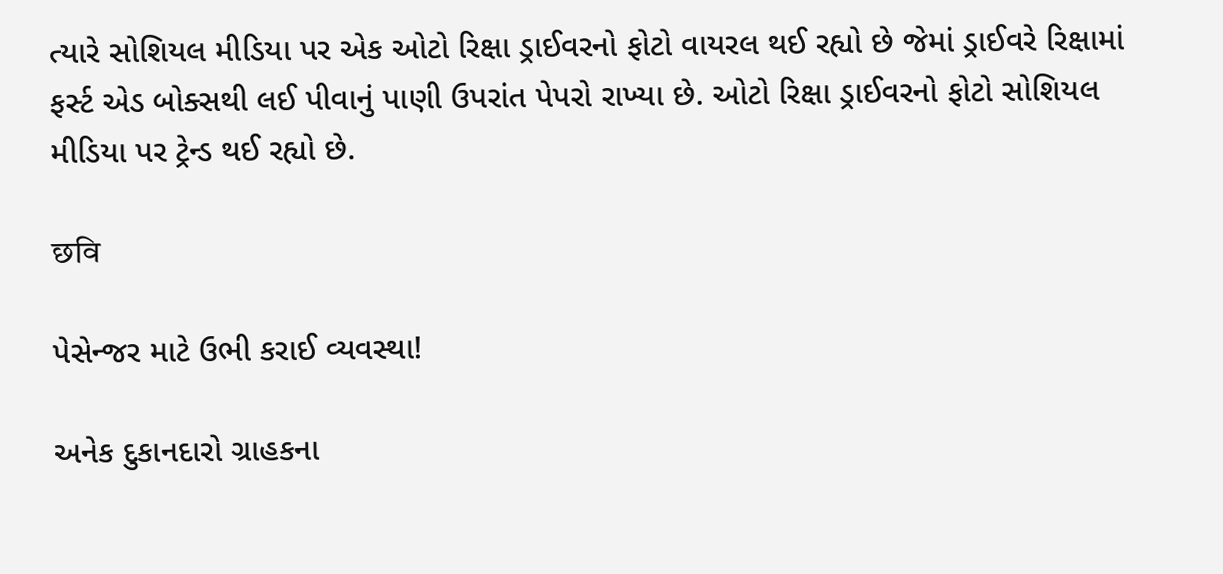ત્યારે સોશિયલ મીડિયા પર એક ઓટો રિક્ષા ડ્રાઈવરનો ફોટો વાયરલ થઈ રહ્યો છે જેમાં ડ્રાઈવરે રિક્ષામાં ફર્સ્ટ એડ બોક્સથી લઈ પીવાનું પાણી ઉપરાંત પેપરો રાખ્યા છે. ઓટો રિક્ષા ડ્રાઈવરનો ફોટો સોશિયલ મીડિયા પર ટ્રેન્ડ થઈ રહ્યો છે.

छवि

પેસેન્જર માટે ઉભી કરાઈ વ્યવસ્થા!

અનેક દુકાનદારો ગ્રાહકના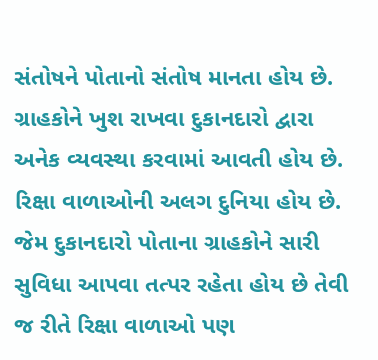સંતોષને પોતાનો સંતોષ માનતા હોય છે. ગ્રાહકોને ખુશ રાખવા દુકાનદારો દ્વારા અનેક વ્યવસ્થા કરવામાં આવતી હોય છે. રિક્ષા વાળાઓની અલગ દુનિયા હોય છે. જેમ દુકાનદારો પોતાના ગ્રાહકોને સારી સુવિધા આપવા તત્પર રહેતા હોય છે તેવી જ રીતે રિક્ષા વાળાઓ પણ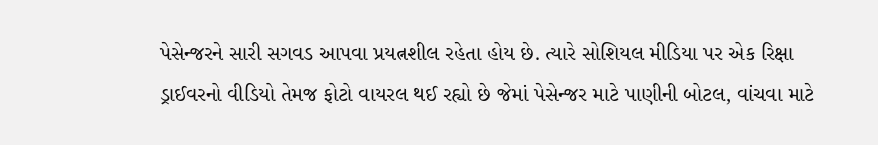પેસેન્જરને સારી સગવડ આપવા પ્રયત્નશીલ રહેતા હોય છે. ત્યારે સોશિયલ મીડિયા પર એક રિક્ષા ડ્રાઈવરનો વીડિયો તેમજ ફોટો વાયરલ થઈ રહ્યો છે જેમાં પેસેન્જર માટે પાણીની બોટલ, વાંચવા માટે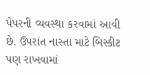પેપરની વ્યવસ્થા કરવામાં આવી છે. ઉપરાંત નાસ્તા માટે બિસ્કીટ પણ રાખવામાં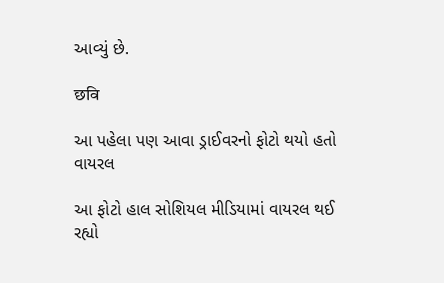આવ્યું છે.

छवि

આ પહેલા પણ આવા ડ્રાઈવરનો ફોટો થયો હતો વાયરલ

આ ફોટો હાલ સોશિયલ મીડિયામાં વાયરલ થઈ રહ્યો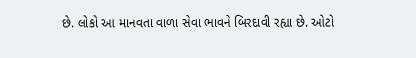છે. લોકો આ માનવતા વાળા સેવા ભાવને બિરદાવી રહ્યા છે. ઓટો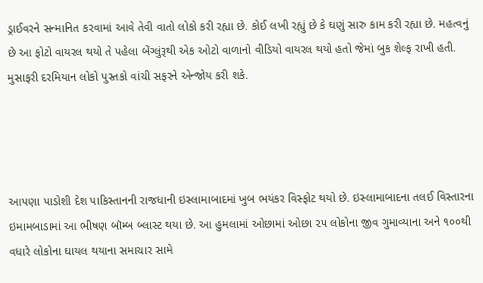ડ્રાઈવરને સન્માનિત કરવામાં આવે તેવી વાતો લોકો કરી રહ્યા છે. કોઈ લખી રહ્યું છે કે ઘણું સારુ કામ કરી રહ્યા છે. મહત્વનું છે આ ફોટો વાયરલ થયો તે પહેલા બેંગ્લુંરૂથી એક ઓટો વાળાનો વીડિયો વાયરલ થયો હતો જેમાં બુક શેલ્ફ રાખી હતી. મુસાફરી દરમિયાન લોકો પુસ્તકો વાંચી સફરને એન્જોય કરી શકે.




આપણા પાડોશી દેશ પાકિસ્તાનની રાજધાની ઇસ્લામાબાદમાં ખુબ ભયંકર વિસ્ફોટ થયો છે. ઇસ્લામાબાદના તલઈ વિસ્તારના ઇમામબાડામાં આ ભીષણ બૉમ્બ બ્લાસ્ટ થયા છે. આ હુમલામાં ઓછામાં ઓછા ૨૫ લોકોના જીવ ગુમાવ્યાના અને ૧૦૦થી વધારે લોકોના ઘાયલ થયાના સમાચાર સામે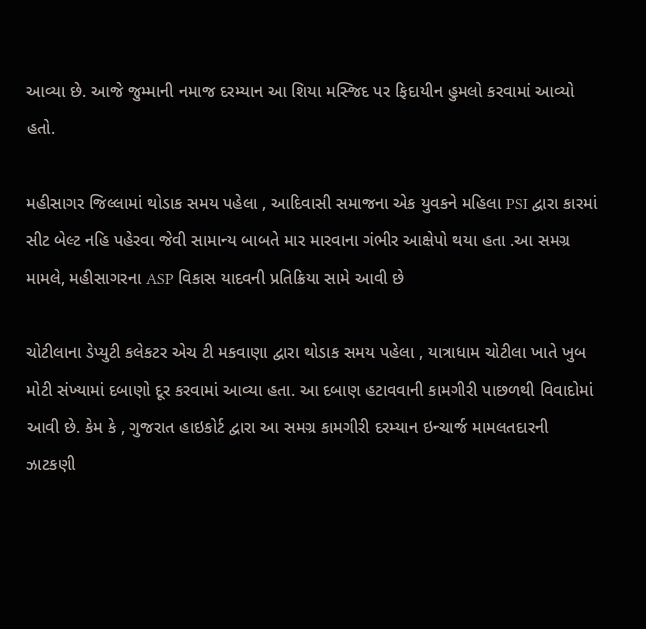આવ્યા છે. આજે જુમ્માની નમાજ દરમ્યાન આ શિયા મસ્જિદ પર ફિદાયીન હુમલો કરવામાં આવ્યો હતો.

મહીસાગર જિલ્લામાં થોડાક સમય પહેલા , આદિવાસી સમાજના એક યુવકને મહિલા PSI દ્વારા કારમાં સીટ બેલ્ટ નહિ પહેરવા જેવી સામાન્ય બાબતે માર મારવાના ગંભીર આક્ષેપો થયા હતા .આ સમગ્ર મામલે, મહીસાગરના ASP વિકાસ યાદવની પ્રતિક્રિયા સામે આવી છે

ચોટીલાના ડેપ્યુટી કલેકટર એચ ટી મકવાણા દ્વારા થોડાક સમય પહેલા , યાત્રાધામ ચોટીલા ખાતે ખુબ મોટી સંખ્યામાં દબાણો દૂર કરવામાં આવ્યા હતા. આ દબાણ હટાવવાની કામગીરી પાછળથી વિવાદોમાં આવી છે. કેમ કે , ગુજરાત હાઇકોર્ટ દ્વારા આ સમગ્ર કામગીરી દરમ્યાન ઇન્ચાર્જ મામલતદારની ઝાટકણી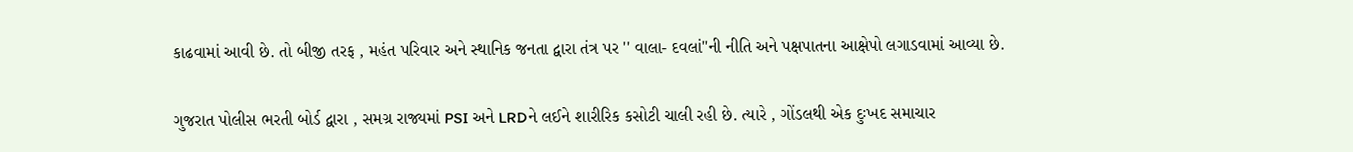કાઢવામાં આવી છે. તો બીજી તરફ , મહંત પરિવાર અને સ્થાનિક જનતા દ્વારા તંત્ર પર '' વાલા- દવલાં"ની નીતિ અને પક્ષપાતના આક્ષેપો લગાડવામાં આવ્યા છે.

ગુજરાત પોલીસ ભરતી બોર્ડ દ્વારા , સમગ્ર રાજ્યમાં PSI અને LRDને લઈને શારીરિક કસોટી ચાલી રહી છે. ત્યારે , ગોંડલથી એક દુઃખદ સમાચાર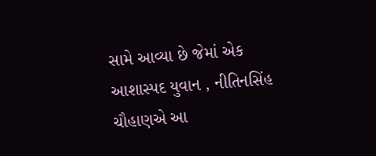સામે આવ્યા છે જેમાં એક આશાસ્પદ યુવાન , નીતિનસિંહ ચૌહાણએ આ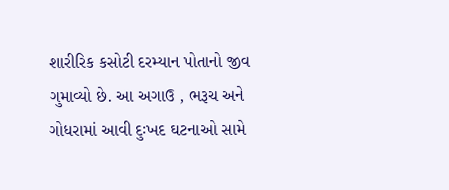શારીરિક કસોટી દરમ્યાન પોતાનો જીવ ગુમાવ્યો છે. આ અગાઉ , ભરૂચ અને ગોધરામાં આવી દુઃખદ ઘટનાઓ સામે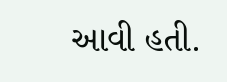આવી હતી.